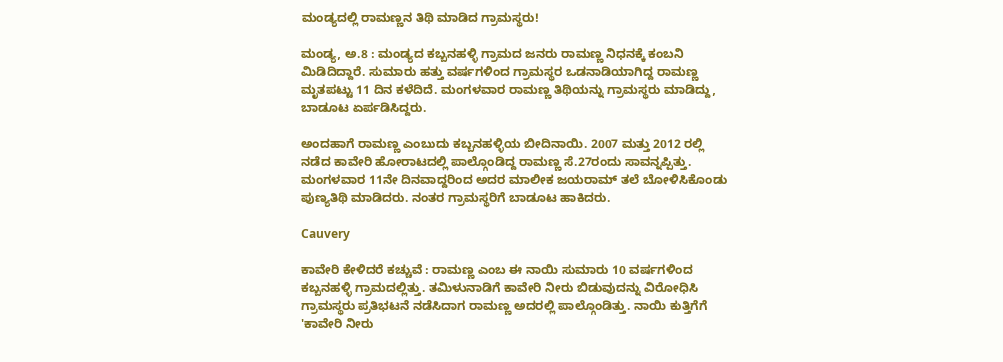ಮಂಡ್ಯದಲ್ಲಿ ರಾಮಣ್ಣನ ತಿಥಿ ಮಾಡಿದ ಗ್ರಾಮಸ್ಥರು!

ಮಂಡ್ಯ, ಅ.8 : ಮಂಡ್ಯದ ಕಬ್ಬನಹಳ್ಳಿ ಗ್ರಾಮದ ಜನರು ರಾಮಣ್ಣ ನಿಧನಕ್ಕೆ ಕಂಬನಿ ಮಿಡಿದಿದ್ದಾರೆ. ಸುಮಾರು ಹತ್ತು ವರ್ಷಗಳಿಂದ ಗ್ರಾಮಸ್ಥರ ಒಡನಾಡಿಯಾಗಿದ್ದ ರಾಮಣ್ಣ ಮೃತಪಟ್ಟು 11 ದಿನ ಕಳೆದಿದೆ. ಮಂಗಳವಾರ ರಾಮಣ್ಣ ತಿಥಿಯನ್ನು ಗ್ರಾಮಸ್ಥರು ಮಾಡಿದ್ದು, ಬಾಡೂಟ ಏರ್ಪಡಿಸಿದ್ದರು.

ಅಂದಹಾಗೆ ರಾಮಣ್ಣ ಎಂಬುದು ಕಬ್ಬನಹಳ್ಳಿಯ ಬೀದಿನಾಯಿ. 2007 ಮತ್ತು 2012 ರಲ್ಲಿ ನಡೆದ ಕಾವೇರಿ ಹೋರಾಟದಲ್ಲಿ ಪಾಲ್ಗೊಂಡಿದ್ದ ರಾಮಣ್ಣ ಸೆ.27ರಂದು ಸಾವನ್ನಪ್ಪಿತ್ತು. ಮಂಗಳವಾರ 11ನೇ ದಿನವಾದ್ದರಿಂದ ಅದರ ಮಾಲೀಕ ಜಯರಾಮ್ ತಲೆ ಬೋಳಿಸಿಕೊಂಡು ಪುಣ್ಯತಿಥಿ ಮಾಡಿದರು. ನಂತರ ಗ್ರಾಮಸ್ಥರಿಗೆ ಬಾಡೂಟ ಹಾಕಿದರು.

Cauvery

ಕಾವೇರಿ ಕೇಳಿದರೆ ಕಚ್ಚುವೆ : ರಾಮಣ್ಣ ಎಂಬ ಈ ನಾಯಿ ಸುಮಾರು 10 ವರ್ಷಗಳಿಂದ ಕಬ್ಬನಹಳ್ಳಿ ಗ್ರಾಮದಲ್ಲಿತ್ತು. ತಮಿಳುನಾಡಿಗೆ ಕಾವೇರಿ ನೀರು ಬಿಡುವುದನ್ನು ವಿರೋಧಿಸಿ ಗ್ರಾಮಸ್ಥರು ಪ್ರತಿಭಟನೆ ನಡೆಸಿದಾಗ ರಾಮಣ್ಣ ಅದರಲ್ಲಿ ಪಾಲ್ಗೊಂಡಿತ್ತು. ನಾಯಿ ಕುತ್ತಿಗೆಗೆ 'ಕಾವೇರಿ ನೀರು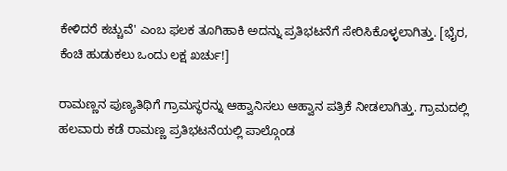ಕೇಳಿದರೆ ಕಚ್ಚುವೆ' ಎಂಬ ಫಲಕ ತೂಗಿಹಾಕಿ ಅದನ್ನು ಪ್ರತಿಭಟನೆಗೆ ಸೇರಿಸಿಕೊಳ್ಳಲಾಗಿತ್ತು. [ಭೈರ, ಕೆಂಚಿ ಹುಡುಕಲು ಒಂದು ಲಕ್ಷ ಖರ್ಚು!]

ರಾಮಣ್ಣನ ಪುಣ್ಯತಿಥಿಗೆ ಗ್ರಾಮಸ್ಥರನ್ನು ಆಹ್ವಾನಿಸಲು ಆಹ್ವಾನ ಪತ್ರಿಕೆ ನೀಡಲಾಗಿತ್ತು. ಗ್ರಾಮದಲ್ಲಿ ಹಲವಾರು ಕಡೆ ರಾಮಣ್ಣ ಪ್ರತಿಭಟನೆಯಲ್ಲಿ ಪಾಲ್ಗೊಂಡ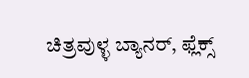ಚಿತ್ರವುಳ್ಳ ಬ್ಯಾನರ್‌, ಫ್ಲೆಕ್ಸ್‌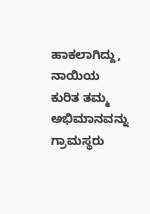ಹಾಕಲಾಗಿದ್ದು, ನಾಯಿಯ ಕುರಿತ ತಮ್ಮ ಅಭಿಮಾನವನ್ನು ಗ್ರಾಮಸ್ಥರು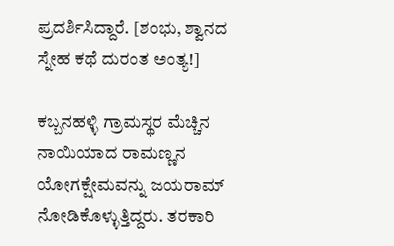ಪ್ರದರ್ಶಿಸಿದ್ದಾರೆ. [ಶಂಭು, ಶ್ವಾನದ ಸ್ನೇಹ ಕಥೆ ದುರಂತ ಅಂತ್ಯ!]

ಕಬ್ಬನಹಳ್ಳಿ ಗ್ರಾಮಸ್ಥರ ಮೆಚ್ಚಿನ ನಾಯಿಯಾದ ರಾಮಣ್ಣನ ಯೋಗಕ್ಷೇಮವನ್ನು ಜಯರಾಮ್ ನೋಡಿಕೊಳ್ಳುತ್ತಿದ್ದರು. ತರಕಾರಿ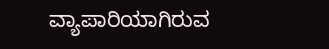ವ್ಯಾಪಾರಿಯಾಗಿರುವ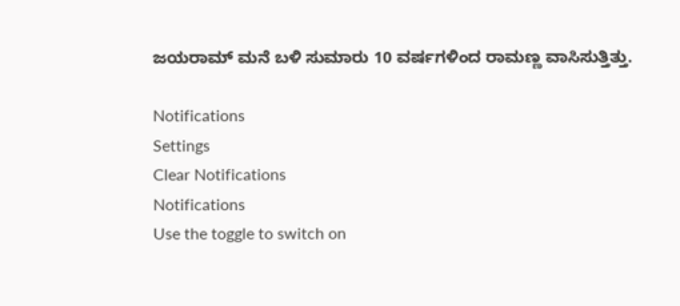ಜಯರಾಮ್‌ ಮನೆ ಬಳಿ ಸುಮಾರು 10 ವರ್ಷಗಳಿಂದ ರಾಮಣ್ಣ ವಾಸಿಸುತ್ತಿತ್ತು.

Notifications
Settings
Clear Notifications
Notifications
Use the toggle to switch on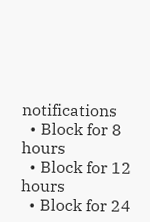notifications
  • Block for 8 hours
  • Block for 12 hours
  • Block for 24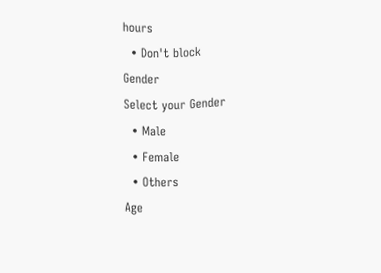hours
  • Don't block
Gender
Select your Gender
  • Male
  • Female
  • Others
Age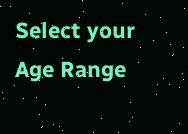Select your Age Range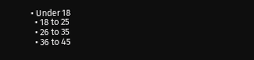• Under 18
  • 18 to 25
  • 26 to 35
  • 36 to 45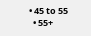• 45 to 55
  • 55+